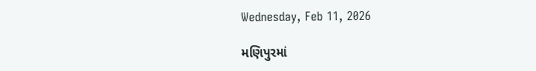Wednesday, Feb 11, 2026

મણિપુરમાં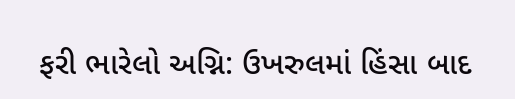ફરી ભારેલો અગ્નિ: ઉખરુલમાં હિંસા બાદ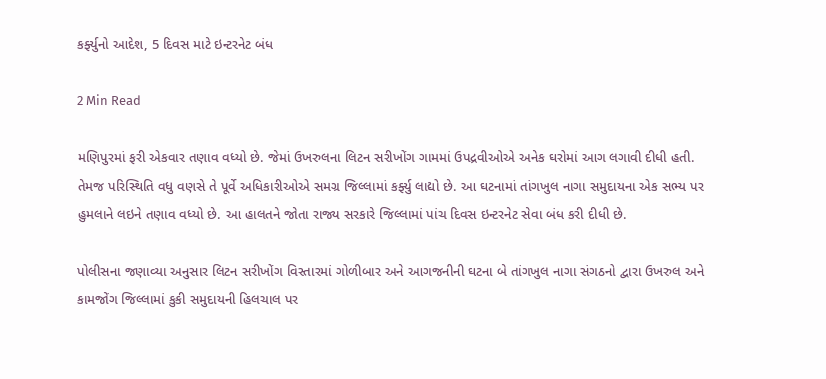કર્ફ્યુનો આદેશ, 5 દિવસ માટે ઇન્ટરનેટ બંધ

2 Min Read

મણિપુરમાં ફરી એકવાર તણાવ વધ્યો છે. જેમાં ઉખરુલના લિટન સરીખોંગ ગામમાં ઉપદ્રવીઓએ અનેક ઘરોમાં આગ લગાવી દીધી હતી. તેમજ પરિસ્થિતિ વધુ વણસે તે પૂર્વે અધિકારીઓએ સમગ્ર જિલ્લામાં કર્ફ્યુ લાદ્યો છે. આ ઘટનામાં તાંગખુલ નાગા સમુદાયના એક સભ્ય પર હુમલાને લઇને તણાવ વધ્યો છે. આ હાલતને જોતા રાજ્ય સરકારે જિલ્લામાં પાંચ દિવસ ઇન્ટરનેટ સેવા બંધ કરી દીધી છે.

પોલીસના જણાવ્યા અનુસાર લિટન સરીખોંગ વિસ્તારમાં ગોળીબાર અને આગજનીની ઘટના બે તાંગખુલ નાગા સંગઠનો દ્વારા ઉખરુલ અને કામજોંગ જિલ્લામાં કુકી સમુદાયની હિલચાલ પર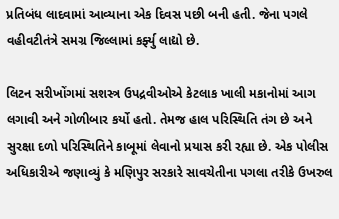પ્રતિબંધ લાદવામાં આવ્યાના એક દિવસ પછી બની હતી. જેના પગલે વહીવટીતંત્રે સમગ્ર જિલ્લામાં કર્ફ્યુ લાદ્યો છે.

લિટન સરીખોંગમાં સશસ્ત્ર ઉપદ્રવીઓએ કેટલાક ખાલી મકાનોમાં આગ લગાવી અને ગોળીબાર કર્યો હતો. તેમજ હાલ પરિસ્થિતિ તંગ છે અને સુરક્ષા દળો પરિસ્થિતિને કાબૂમાં લેવાનો પ્રયાસ કરી રહ્યા છે. એક પોલીસ અધિકારીએ જણાવ્યું કે મણિપુર સરકારે સાવચેતીના પગલા તરીકે ઉખરુલ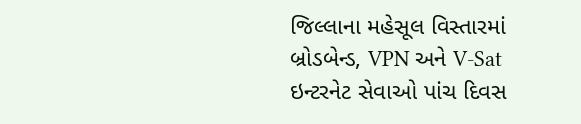જિલ્લાના મહેસૂલ વિસ્તારમાં બ્રોડબેન્ડ, VPN અને V-Sat ઇન્ટરનેટ સેવાઓ પાંચ દિવસ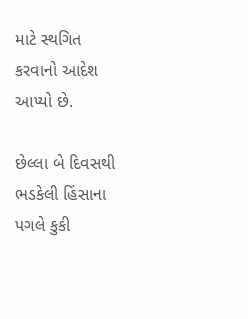માટે સ્થગિત કરવાનો આદેશ આપ્યો છે.

છેલ્લા બે દિવસથી ભડકેલી હિંસાના પગલે કુકી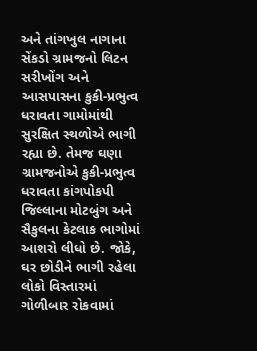અને તાંગખુલ નાગાના સેંકડો ગ્રામજનો લિટન સરીખોંગ અને આસપાસના કુકી-પ્રભુત્વ ધરાવતા ગામોમાંથી સુરક્ષિત સ્થળોએ ભાગી રહ્યા છે. તેમજ ઘણા ગ્રામજનોએ કુકી-પ્રભુત્વ ધરાવતા કાંગપોકપી જિલ્લાના મોટબુંગ અને સૈકુલના કેટલાક ભાગોમાં આશરો લીધો છે. જોકે, ઘર છોડીને ભાગી રહેલા લોકો વિસ્તારમાં ગોળીબાર રોકવામાં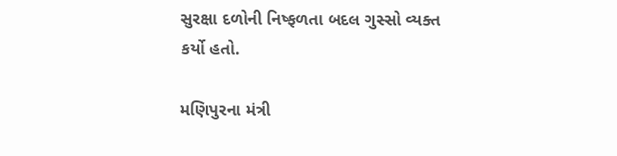સુરક્ષા દળોની નિષ્ફળતા બદલ ગુસ્સો વ્યક્ત કર્યો હતો.

મણિપુરના મંત્રી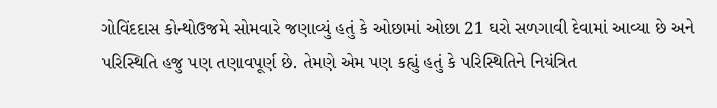ગોવિંદદાસ કોન્થોઉજમે સોમવારે જણાવ્યું હતું કે ઓછામાં ઓછા 21 ઘરો સળગાવી દેવામાં આવ્યા છે અને પરિસ્થિતિ હજુ પણ તણાવપૂર્ણ છે. તેમણે એમ પણ કહ્યું હતું કે પરિસ્થિતિને નિયંત્રિત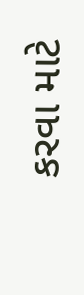કરવા માટે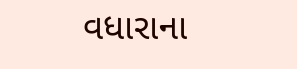વધારાના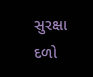સુરક્ષા દળો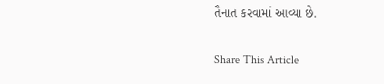તૈનાત કરવામાં આવ્યા છે.

Share This Article